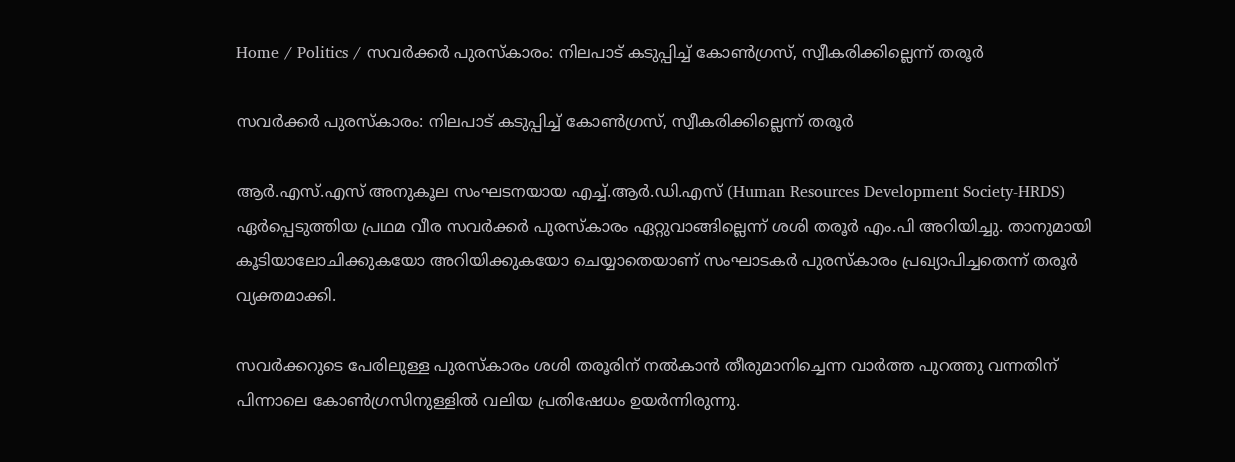Home / Politics / സവർക്കർ പുരസ്‌കാരം: നിലപാട് കടുപ്പിച്ച് കോൺഗ്രസ്, സ്വീകരിക്കില്ലെന്ന് തരൂർ

സവർക്കർ പുരസ്‌കാരം: നിലപാട് കടുപ്പിച്ച് കോൺഗ്രസ്, സ്വീകരിക്കില്ലെന്ന് തരൂർ

ആർ.എസ്.എസ് അനുകൂല സംഘടനയായ എച്ച്.ആർ.ഡി.എസ് (Human Resources Development Society-HRDS) ഏർപ്പെടുത്തിയ പ്രഥമ വീര സവർക്കർ പുരസ്‌കാരം ഏറ്റുവാങ്ങില്ലെന്ന് ശശി തരൂർ എം.പി അറിയിച്ചു. താനുമായി കൂടിയാലോചിക്കുകയോ അറിയിക്കുകയോ ചെയ്യാതെയാണ് സംഘാടകർ പുരസ്‌കാരം പ്രഖ്യാപിച്ചതെന്ന് തരൂർ വ്യക്തമാക്കി.

സവർക്കറുടെ പേരിലുള്ള പുരസ്‌കാരം ശശി തരൂരിന് നൽകാൻ തീരുമാനിച്ചെന്ന വാർത്ത പുറത്തു വന്നതിന് പിന്നാലെ കോൺഗ്രസിനുള്ളിൽ വലിയ പ്രതിഷേധം ഉയർന്നിരുന്നു.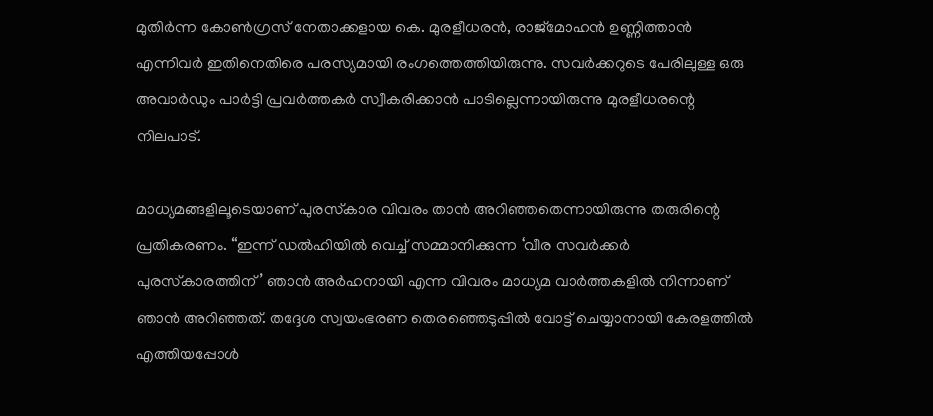മുതിർന്ന കോൺഗ്രസ് നേതാക്കളായ കെ. മുരളീധരൻ, രാജ്‌മോഹൻ ഉണ്ണിത്താൻ എന്നിവർ ഇതിനെതിരെ പരസ്യമായി രംഗത്തെത്തിയിരുന്നു. സവർക്കറുടെ പേരിലുള്ള ഒരു അവാർഡും പാർട്ടി പ്രവർത്തകർ സ്വീകരിക്കാൻ പാടില്ലെന്നായിരുന്നു മുരളീധരന്റെ നിലപാട്.

മാധ്യമങ്ങളിലൂടെയാണ് പുരസ്‌കാര വിവരം താൻ അറിഞ്ഞതെന്നായിരുന്നു തരുരിന്റെ പ്രതികരണം. “ഇന്ന് ഡൽഹിയിൽ വെച്ച് സമ്മാനിക്കുന്ന ‘വീര സവർക്കർ പുരസ്‌കാരത്തിന്’ ഞാൻ അർഹനായി എന്ന വിവരം മാധ്യമ വാർത്തകളിൽ നിന്നാണ് ഞാൻ അറിഞ്ഞത്. തദ്ദേശ സ്വയംഭരണ തെരഞ്ഞെടുപ്പിൽ വോട്ട് ചെയ്യാനായി കേരളത്തിൽ എത്തിയപ്പോൾ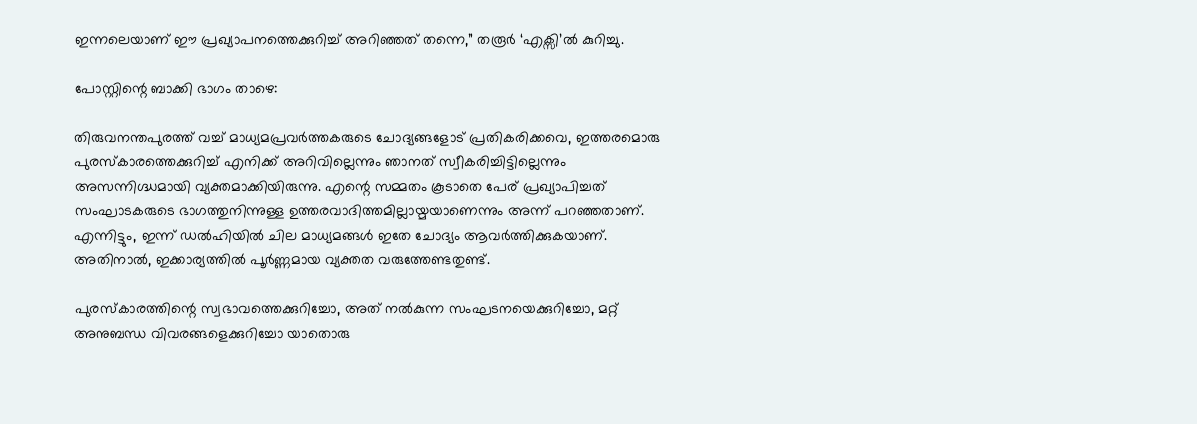ഇന്നലെയാണ് ഈ പ്രഖ്യാപനത്തെക്കുറിച്ച് അറിഞ്ഞത് തന്നെ,” തരൂർ ‘എക്സി’ൽ കുറിച്ചു.

പോസ്റ്റിന്റെ ബാക്കി ഭാഗം താഴെ:

തിരുവനന്തപുരത്ത് വച്ച് മാധ്യമപ്രവർത്തകരുടെ ചോദ്യങ്ങളോട് പ്രതികരിക്കവെ, ഇത്തരമൊരു പുരസ്‌കാരത്തെക്കുറിച്ച് എനിക്ക് അറിവില്ലെന്നും ഞാനത് സ്വീകരിച്ചിട്ടില്ലെന്നും അസന്നിഗ്ദ്ധമായി വ്യക്തമാക്കിയിരുന്നു. എന്റെ സമ്മതം കൂടാതെ പേര് പ്രഖ്യാപിച്ചത് സംഘാടകരുടെ ഭാഗത്തുനിന്നുള്ള ഉത്തരവാദിത്തമില്ലായ്മയാണെന്നും അന്ന് പറഞ്ഞതാണ്. എന്നിട്ടും, ഇന്ന് ഡൽഹിയിൽ ചില മാധ്യമങ്ങൾ ഇതേ ചോദ്യം ആവർത്തിക്കുകയാണ്. അതിനാൽ, ഇക്കാര്യത്തിൽ പൂർണ്ണമായ വ്യക്തത വരുത്തേണ്ടതുണ്ട്.

പുരസ്‌കാരത്തിന്റെ സ്വഭാവത്തെക്കുറിച്ചോ, അത് നൽകുന്ന സംഘടനയെക്കുറിച്ചോ, മറ്റ് അനുബന്ധ വിവരങ്ങളെക്കുറിച്ചോ യാതൊരു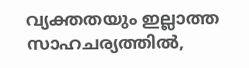വ്യക്തതയും ഇല്ലാത്ത സാഹചര്യത്തിൽ,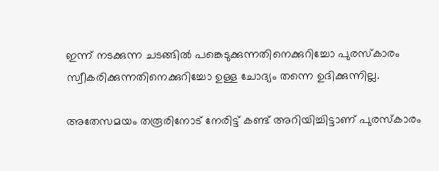ഇന്ന് നടക്കുന്ന ചടങ്ങിൽ പങ്കെടുക്കുന്നതിനെക്കുറിച്ചോ പുരസ്‌കാരം സ്വീകരിക്കുന്നതിനെക്കുറിച്ചോ ഉള്ള ചോദ്യം തന്നെ ഉദിക്കുന്നില്ല.

അതേസമയം തരൂരിനോട് നേരിട്ട് കണ്ട് അറിയിച്ചിട്ടാണ് പുരസ്കാരം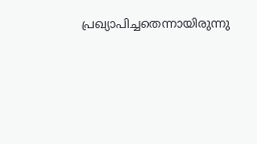പ്രഖ്യാപിച്ചതെന്നായിരുന്നു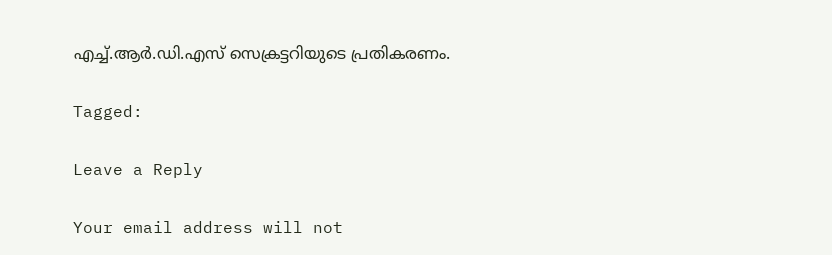എച്ച്.ആർ.ഡി.എസ് സെക്രട്ടറിയുടെ പ്രതികരണം.

Tagged:

Leave a Reply

Your email address will not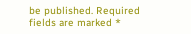be published. Required fields are marked *